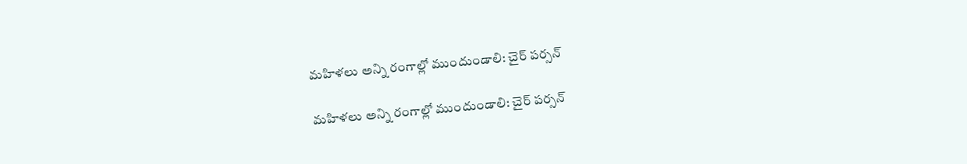మహిళలు అన్ని రంగాల్లో ముందుండాలి: చైర్ పర్సన్

మహిళలు అన్ని రంగాల్లో ముందుండాలి: చైర్ పర్సన్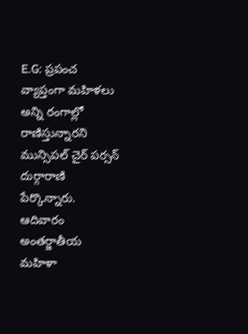E.G: ప్రపంచ వ్యాప్తంగా మహిళలు అన్ని రంగాల్లో రాణిస్తున్నారని మున్సిపల్ చైర్ పర్సన్ దుర్గారాణి పేర్కొన్నారు. ఆదివారం అంతర్జాతీయ మహిళా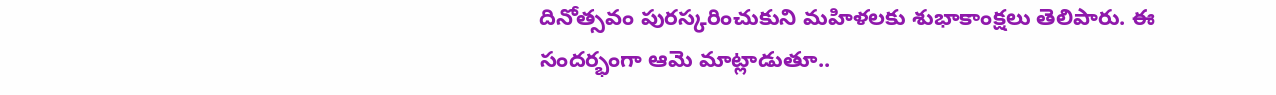దినోత్సవం పురస్కరించుకుని మహిళలకు శుభాకాంక్షలు తెలిపారు. ఈ సందర్భంగా ఆమె మాట్లాడుతూ..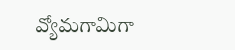వ్యోమగామిగా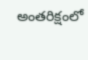అంతరిక్షంలో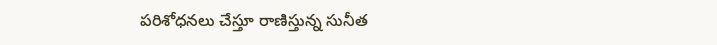పరిశోధనలు చేస్తూ రాణిస్తున్న సునీత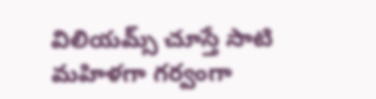విలియమ్స్ చూస్తే సాటి మహిళగా గర్వంగా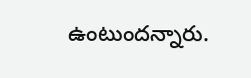ఉంటుందన్నారు.